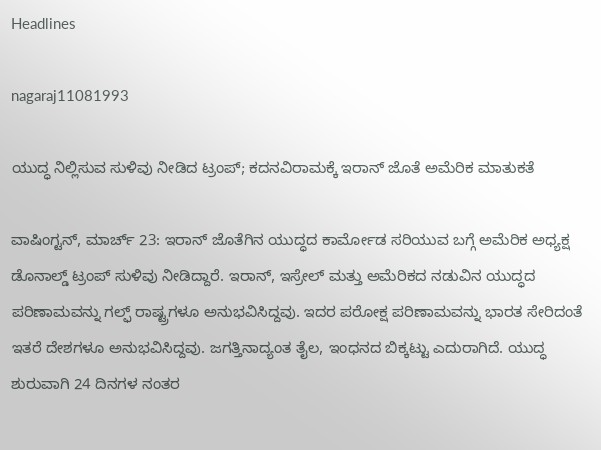Headlines

nagaraj11081993

ಯುದ್ಧ ನಿಲ್ಲಿಸುವ ಸುಳಿವು ನೀಡಿದ ಟ್ರಂಪ್; ಕದನವಿರಾಮಕ್ಕೆ ಇರಾನ್ ಜೊತೆ ಅಮೆರಿಕ ಮಾತುಕತೆ

ವಾಷಿಂಗ್ಟನ್, ಮಾರ್ಚ್ 23: ಇರಾನ್ ಜೊತೆಗಿನ ಯುದ್ಧದ ಕಾರ್ಮೋಡ ಸರಿಯುವ ಬಗ್ಗೆ ಅಮೆರಿಕ ಅಧ್ಯಕ್ಷ ಡೊನಾಲ್ಡ್ ಟ್ರಂಪ್ ಸುಳಿವು ನೀಡಿದ್ದಾರೆ. ಇರಾನ್, ಇಸ್ರೇಲ್ ಮತ್ತು ಅಮೆರಿಕದ ನಡುವಿನ ಯುದ್ಧದ ಪರಿಣಾಮವನ್ನು ಗಲ್ಫ್ ರಾಷ್ಟ್ರಗಳೂ ಅನುಭವಿಸಿದ್ದವು. ಇದರ ಪರೋಕ್ಷ ಪರಿಣಾಮವನ್ನು ಭಾರತ ಸೇರಿದಂತೆ ಇತರೆ ದೇಶಗಳೂ ಅನುಭವಿಸಿದ್ದವು. ಜಗತ್ತಿನಾದ್ಯಂತ ತೈಲ, ಇಂಧನದ ಬಿಕ್ಕಟ್ಟು ಎದುರಾಗಿದೆ. ಯುದ್ಧ ಶುರುವಾಗಿ 24 ದಿನಗಳ ನಂತರ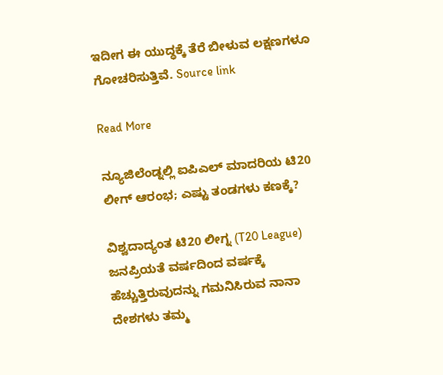ಇದೀಗ ಈ ಯುದ್ಧಕ್ಕೆ ತೆರೆ ಬೀಳುವ ಲಕ್ಷಣಗಳೂ ಗೋಚರಿಸುತ್ತಿವೆ. Source link

Read More

ನ್ಯೂಜಿಲೆಂಡ್ನಲ್ಲಿ ಐಪಿಎಲ್ ಮಾದರಿಯ ಟಿ20 ಲೀಗ್ ಆರಂಭ; ಎಷ್ಟು ತಂಡಗಳು ಕಣಕ್ಕೆ?

ವಿಶ್ವದಾದ್ಯಂತ ಟಿ20 ಲೀಗ್ನ (T20 League) ಜನಪ್ರಿಯತೆ ವರ್ಷದಿಂದ ವರ್ಷಕ್ಕೆ ಹೆಚ್ಚುತ್ತಿರುವುದನ್ನು ಗಮನಿಸಿರುವ ನಾನಾ ದೇಶಗಳು ತಮ್ಮ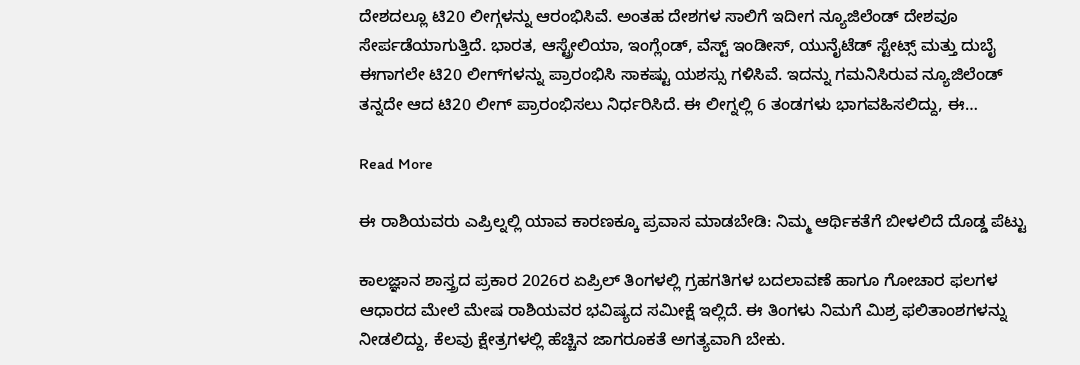ದೇಶದಲ್ಲೂ ಟಿ20 ಲೀಗ್ಗಳನ್ನು ಆರಂಭಿಸಿವೆ. ಅಂತಹ ದೇಶಗಳ ಸಾಲಿಗೆ ಇದೀಗ ನ್ಯೂಜಿಲೆಂಡ್ ದೇಶವೂ ಸೇರ್ಪಡೆಯಾಗುತ್ತಿದೆ. ಭಾರತ, ಆಸ್ಟ್ರೇಲಿಯಾ, ಇಂಗ್ಲೆಂಡ್‌, ವೆಸ್ಟ್ ಇಂಡೀಸ್, ಯುನೈಟೆಡ್ ಸ್ಟೇಟ್ಸ್ ಮತ್ತು ದುಬೈ ಈಗಾಗಲೇ ಟಿ20 ಲೀಗ್‌ಗಳನ್ನು ಪ್ರಾರಂಭಿಸಿ ಸಾಕಷ್ಟು ಯಶಸ್ಸು ಗಳಿಸಿವೆ. ಇದನ್ನು ಗಮನಿಸಿರುವ ನ್ಯೂಜಿಲೆಂಡ್ ತನ್ನದೇ ಆದ ಟಿ20 ಲೀಗ್ ಪ್ರಾರಂಭಿಸಲು ನಿರ್ಧರಿಸಿದೆ. ಈ ಲೀಗ್ನಲ್ಲಿ 6 ತಂಡಗಳು ಭಾಗವಹಿಸಲಿದ್ದು, ಈ…

Read More

ಈ ರಾಶಿಯವರು ಎಪ್ರಿಲ್ನಲ್ಲಿ ಯಾವ ಕಾರಣಕ್ಕೂ ಪ್ರವಾಸ ಮಾಡಬೇಡಿ: ನಿಮ್ಮ ಆರ್ಥಿಕತೆಗೆ ಬೀಳಲಿದೆ ದೊಡ್ಡ ಪೆಟ್ಟು

ಕಾಲಜ್ಞಾನ ಶಾಸ್ತ್ರದ ಪ್ರಕಾರ 2026ರ ಏಪ್ರಿಲ್ ತಿಂಗಳಲ್ಲಿ ಗ್ರಹಗತಿಗಳ ಬದಲಾವಣೆ ಹಾಗೂ ಗೋಚಾರ ಫಲಗಳ ಆಧಾರದ ಮೇಲೆ ಮೇಷ ರಾಶಿಯವರ ಭವಿಷ್ಯದ ಸಮೀಕ್ಷೆ ಇಲ್ಲಿದೆ. ಈ ತಿಂಗಳು ನಿಮಗೆ ಮಿಶ್ರ ಫಲಿತಾಂಶಗಳನ್ನು ನೀಡಲಿದ್ದು, ಕೆಲವು ಕ್ಷೇತ್ರಗಳಲ್ಲಿ ಹೆಚ್ಚಿನ ಜಾಗರೂಕತೆ ಅಗತ್ಯವಾಗಿ ಬೇಕು.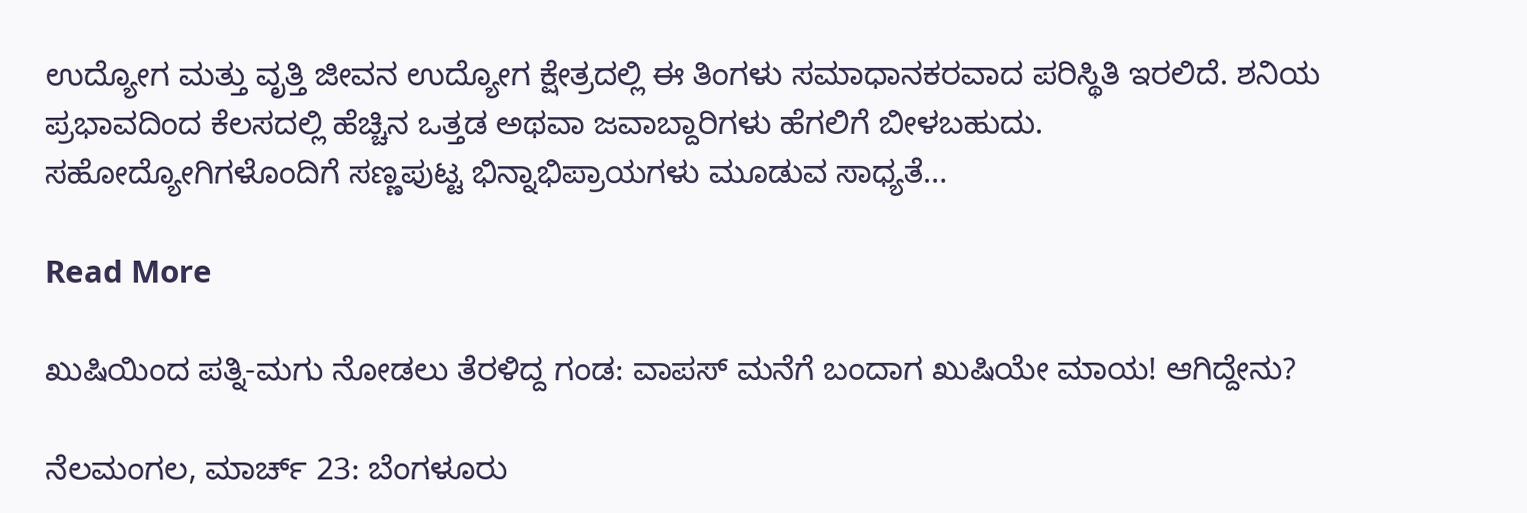ಉದ್ಯೋಗ ಮತ್ತು ವೃತ್ತಿ ಜೀವನ ಉದ್ಯೋಗ ಕ್ಷೇತ್ರದಲ್ಲಿ ಈ ತಿಂಗಳು ಸಮಾಧಾನಕರವಾದ ಪರಿಸ್ಥಿತಿ ಇರಲಿದೆ. ಶನಿಯ ಪ್ರಭಾವದಿಂದ ಕೆಲಸದಲ್ಲಿ ಹೆಚ್ಚಿನ ಒತ್ತಡ ಅಥವಾ ಜವಾಬ್ದಾರಿಗಳು ಹೆಗಲಿಗೆ ಬೀಳಬಹುದು. ಸಹೋದ್ಯೋಗಿಗಳೊಂದಿಗೆ ಸಣ್ಣಪುಟ್ಟ ಭಿನ್ನಾಭಿಪ್ರಾಯಗಳು ಮೂಡುವ ಸಾಧ್ಯತೆ…

Read More

ಖುಷಿಯಿಂದ ಪತ್ನಿ-ಮಗು ನೋಡಲು ತೆರಳಿದ್ದ ಗಂಡ: ವಾಪಸ್ ಮನೆಗೆ ಬಂದಾಗ ಖುಷಿಯೇ ಮಾಯ! ಆಗಿದ್ದೇನು?

ನೆಲಮಂಗಲ, ಮಾರ್ಚ್ 23: ಬೆಂಗಳೂರು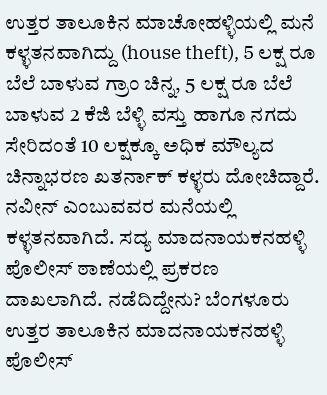ಉತ್ತರ ತಾಲೂಕಿನ ಮಾಚೋಹಳ್ಳಿಯಲ್ಲಿ ಮನೆ ಕಳ್ಳತನವಾಗಿದ್ದು (house theft), 5 ಲಕ್ಷ ರೂ ಬೆಲೆ ಬಾಳುವ ಗ್ರಾಂ ಚಿನ್ನ, 5 ಲಕ್ಷ ರೂ ಬೆಲೆ ಬಾಳುವ 2 ಕೆಜಿ ಬೆಳ್ಳಿ ವಸ್ತು ಹಾಗೂ ನಗದು ಸೇರಿದಂತೆ 10 ಲಕ್ಷಕ್ಕೂ ಅಧಿಕ ಮೌಲ್ಯದ ಚಿನ್ನಾಭರಣ ಖತರ್ನಾಕ್ ಕಳ್ಳರು ದೋಚಿದ್ದಾರೆ. ನವೀನ್ ಎಂಬುವವರ ಮನೆಯಲ್ಲಿ ಕಳ್ಳತನವಾಗಿದೆ. ಸದ್ಯ ಮಾದನಾಯಕನಹಳ್ಳಿ ಪೊಲೀಸ್ ಠಾಣೆಯಲ್ಲಿ ಪ್ರಕರಣ ದಾಖಲಾಗಿದೆ. ನಡೆದಿದ್ದೇನು? ಬೆಂಗಳೂರು ಉತ್ತರ ತಾಲೂಕಿನ ಮಾದನಾಯಕನಹಳ್ಳಿ ಪೊಲೀಸ್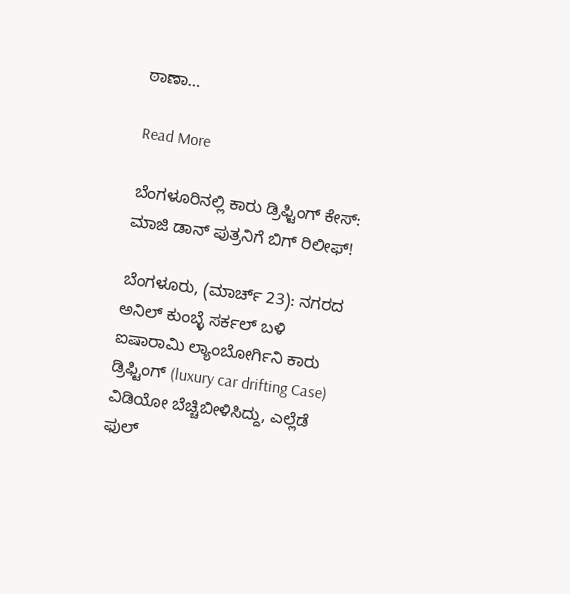ಠಾಣಾ…

Read More

ಬೆಂಗಳೂರಿನಲ್ಲಿ ಕಾರು ಡ್ರಿಫ್ಟಿಂಗ್ ಕೇಸ್: ಮಾಜಿ ಡಾನ್ ಪುತ್ರನಿಗೆ ಬಿಗ್ ರಿಲೀಫ್!

ಬೆಂಗಳೂರು, (ಮಾರ್ಚ್ 23): ನಗರದ ಅನಿಲ್ ಕುಂಬ್ಳೆ ಸರ್ಕಲ್ ಬಳಿ ಐಷಾರಾಮಿ ಲ್ಯಾಂಬೋರ್ಗಿನಿ ಕಾರು ಡ್ರಿಫ್ಟಿಂಗ್ (luxury car drifting Case) ವಿಡಿಯೋ ಬೆಚ್ಚಿಬೀಳಿಸಿದ್ದು, ಎಲ್ಲೆಡೆ ಫುಲ್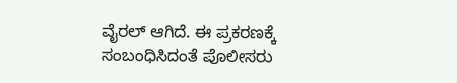ವೈರಲ್ ಆಗಿದೆ. ಈ ಪ್ರಕರಣಕ್ಕೆ ಸಂಬಂಧಿಸಿದಂತೆ ಪೊಲೀಸರು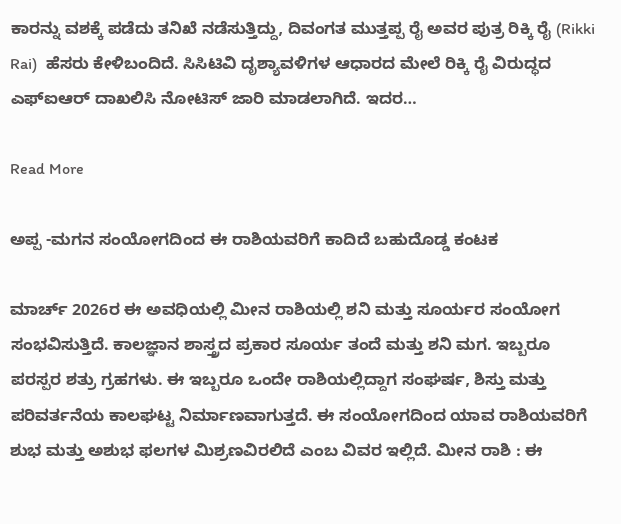ಕಾರನ್ನು ವಶಕ್ಕೆ ಪಡೆದು ತನಿಖೆ ನಡೆಸುತ್ತಿದ್ದು, ದಿವಂಗತ ಮುತ್ತಪ್ಪ ರೈ ಅವರ ಪುತ್ರ ರಿಕ್ಕಿ ರೈ (Rikki Rai)  ಹೆಸರು ಕೇಳಿಬಂದಿದೆ. ಸಿಸಿಟಿವಿ ದೃಶ್ಯಾವಳಿಗಳ ಆಧಾರದ ಮೇಲೆ ರಿಕ್ಕಿ ರೈ ವಿರುದ್ಧದ ಎಫ್ಐಆರ್ ದಾಖಲಿಸಿ ನೋಟಿಸ್ ಜಾರಿ ಮಾಡಲಾಗಿದೆ. ಇದರ…

Read More

ಅಪ್ಪ -ಮಗನ ಸಂಯೋಗದಿಂದ ಈ ರಾಶಿಯವರಿಗೆ ಕಾದಿದೆ ಬಹುದೊಡ್ಡ ಕಂಟಕ

ಮಾರ್ಚ್ 2026ರ ಈ ಅವಧಿಯಲ್ಲಿ ಮೀನ ರಾಶಿಯಲ್ಲಿ ಶನಿ ಮತ್ತು ಸೂರ್ಯರ ಸಂಯೋಗ ಸಂಭವಿಸುತ್ತಿದೆ. ಕಾಲಜ್ಞಾನ ಶಾಸ್ತ್ರದ ಪ್ರಕಾರ ಸೂರ್ಯ ತಂದೆ ಮತ್ತು ಶನಿ ಮಗ. ಇಬ್ಬರೂ ಪರಸ್ಪರ ಶತ್ರು ಗ್ರಹಗಳು. ಈ ಇಬ್ಬರೂ ಒಂದೇ ರಾಶಿಯಲ್ಲಿದ್ದಾಗ ಸಂಘರ್ಷ, ಶಿಸ್ತು ಮತ್ತು ಪರಿವರ್ತನೆಯ ಕಾಲಘಟ್ಟ ನಿರ್ಮಾಣವಾಗುತ್ತದೆ. ಈ ಸಂಯೋಗದಿಂದ ಯಾವ ರಾಶಿಯವರಿಗೆ ಶುಭ ಮತ್ತು ಅಶುಭ ಫಲಗಳ ಮಿಶ್ರಣವಿರಲಿದೆ ಎಂಬ ವಿವರ ಇಲ್ಲಿದೆ. ಮೀನ ರಾಶಿ : ಈ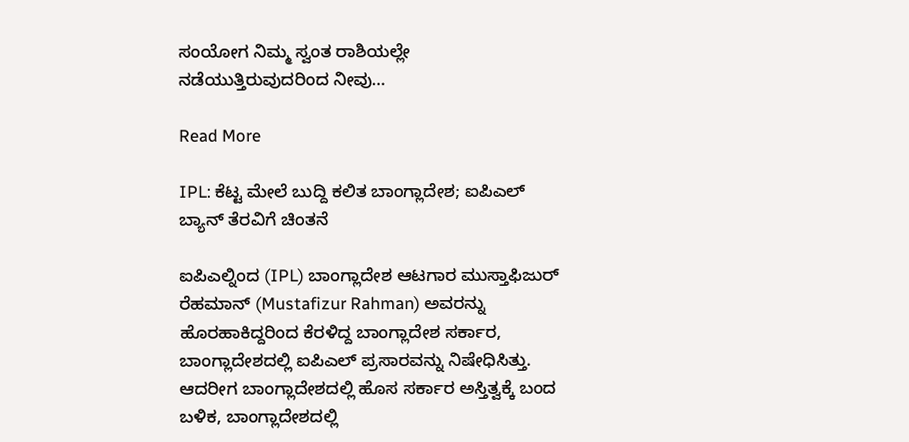ಸಂಯೋಗ ನಿಮ್ಮ ಸ್ವಂತ ರಾಶಿಯಲ್ಲೇ ನಡೆಯುತ್ತಿರುವುದರಿಂದ ನೀವು…

Read More

IPL: ಕೆಟ್ಟ ಮೇಲೆ ಬುದ್ದಿ ಕಲಿತ ಬಾಂಗ್ಲಾದೇಶ; ಐಪಿಎಲ್ ಬ್ಯಾನ್ ತೆರವಿಗೆ ಚಿಂತನೆ

ಐಪಿಎಲ್ನಿಂದ (IPL) ಬಾಂಗ್ಲಾದೇಶ ಆಟಗಾರ ಮುಸ್ತಾಫಿಜುರ್ ರೆಹಮಾನ್ (Mustafizur Rahman) ಅವರನ್ನು ಹೊರಹಾಕಿದ್ದರಿಂದ ಕೆರಳಿದ್ದ ಬಾಂಗ್ಲಾದೇಶ ಸರ್ಕಾರ, ಬಾಂಗ್ಲಾದೇಶದಲ್ಲಿ ಐಪಿಎಲ್ ಪ್ರಸಾರವನ್ನು ನಿಷೇಧಿಸಿತ್ತು. ಆದರೀಗ ಬಾಂಗ್ಲಾದೇಶದಲ್ಲಿ ಹೊಸ ಸರ್ಕಾರ ಅಸ್ತಿತ್ವಕ್ಕೆ ಬಂದ ಬಳಿಕ, ಬಾಂಗ್ಲಾದೇಶದಲ್ಲಿ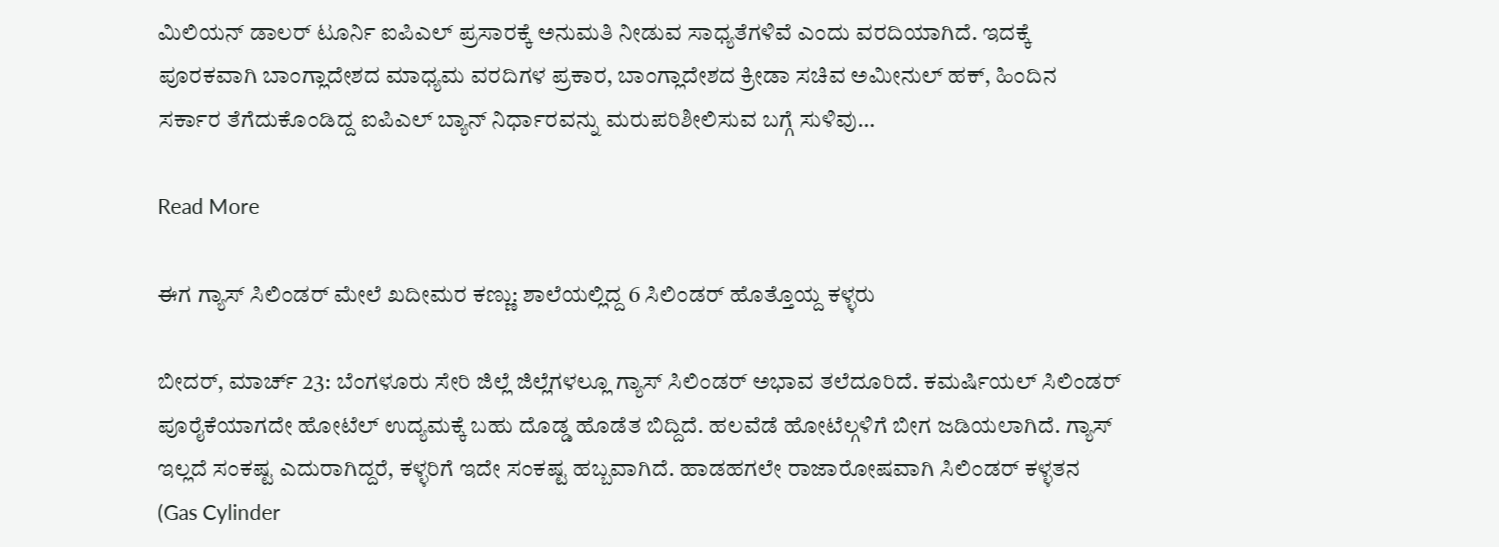ಮಿಲಿಯನ್ ಡಾಲರ್ ಟೂರ್ನಿ ಐಪಿಎಲ್ ಪ್ರಸಾರಕ್ಕೆ ಅನುಮತಿ ನೀಡುವ ಸಾಧ್ಯತೆಗಳಿವೆ ಎಂದು ವರದಿಯಾಗಿದೆ. ಇದಕ್ಕೆ ಪೂರಕವಾಗಿ ಬಾಂಗ್ಲಾದೇಶದ ಮಾಧ್ಯಮ ವರದಿಗಳ ಪ್ರಕಾರ, ಬಾಂಗ್ಲಾದೇಶದ ಕ್ರೀಡಾ ಸಚಿವ ಅಮೀನುಲ್ ಹಕ್, ಹಿಂದಿನ ಸರ್ಕಾರ ತೆಗೆದುಕೊಂಡಿದ್ದ ಐಪಿಎಲ್ ಬ್ಯಾನ್ ನಿರ್ಧಾರವನ್ನು ಮರುಪರಿಶೀಲಿಸುವ ಬಗ್ಗೆ ಸುಳಿವು…

Read More

ಈಗ ಗ್ಯಾಸ್ ಸಿಲಿಂಡರ್ ಮೇಲೆ ಖದೀಮರ ಕಣ್ಣು: ಶಾಲೆಯಲ್ಲಿದ್ದ 6 ಸಿಲಿಂಡರ್ ಹೊತ್ತೊಯ್ದ ಕಳ್ಳರು

ಬೀದರ್, ಮಾರ್ಚ್ 23: ಬೆಂಗಳೂರು ಸೇರಿ ಜಿಲ್ಲೆ ಜಿಲ್ಲೆಗಳಲ್ಲೂ ಗ್ಯಾಸ್ ಸಿಲಿಂಡರ್ ಅಭಾವ ತಲೆದೂರಿದೆ. ಕಮರ್ಷಿಯಲ್ ಸಿಲಿಂಡರ್ ಪೂರೈಕೆಯಾಗದೇ ಹೋಟೆಲ್ ಉದ್ಯಮಕ್ಕೆ ಬಹು ದೊಡ್ಡ ಹೊಡೆತ ಬಿದ್ದಿದೆ. ಹಲವೆಡೆ ಹೋಟೆಲ್ಗಳಿಗೆ ಬೀಗ ಜಡಿಯಲಾಗಿದೆ. ಗ್ಯಾಸ್ ಇಲ್ಲದೆ ಸಂಕಷ್ಟ ಎದುರಾಗಿದ್ದರೆ, ಕಳ್ಳರಿಗೆ ಇದೇ ಸಂಕಷ್ಟ ಹಬ್ಬವಾಗಿದೆ. ಹಾಡಹಗಲೇ ರಾಜಾರೋಷವಾಗಿ ಸಿಲಿಂಡರ್‌ ಕಳ್ಳತನ (Gas Cylinder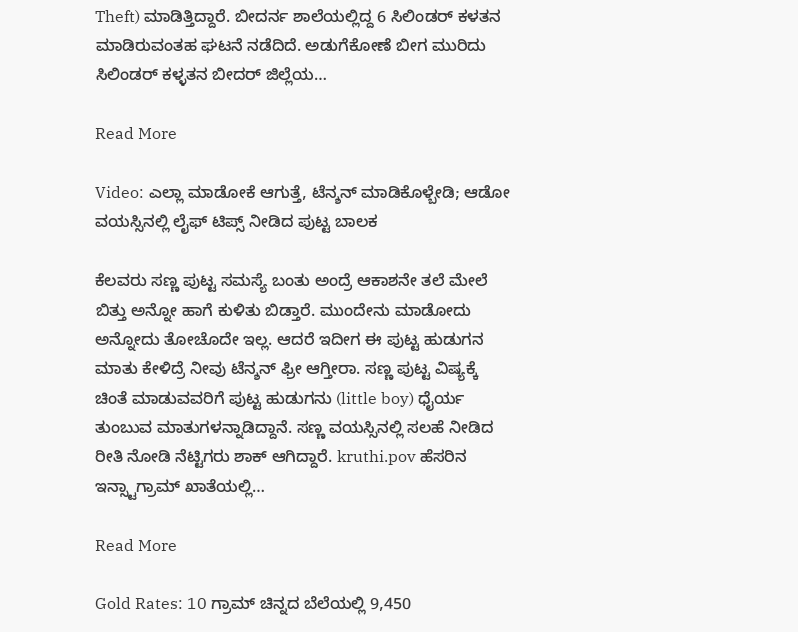Theft) ಮಾಡಿತ್ತಿದ್ದಾರೆ. ಬೀದರ್ನ ಶಾಲೆಯಲ್ಲಿದ್ದ 6 ಸಿಲಿಂಡರ್ ಕಳತನ ಮಾಡಿರುವಂತಹ ಘಟನೆ ನಡೆದಿದೆ. ಅಡುಗೆಕೋಣೆ ಬೀಗ ಮುರಿದು ಸಿಲಿಂಡರ್ ಕಳ್ಳತನ ಬೀದರ್ ಜಿಲ್ಲೆಯ…

Read More

Video: ಎಲ್ಲಾ ಮಾಡೋಕೆ ಆಗುತ್ತೆ, ಟೆನ್ಶನ್ ಮಾಡಿಕೊಳ್ಬೇಡಿ; ಆಡೋ ವಯಸ್ಸಿನಲ್ಲಿ ಲೈಫ್ ಟಿಪ್ಸ್ ನೀಡಿದ ಪುಟ್ಟ ಬಾಲಕ

ಕೆಲವರು ಸಣ್ಣ ಪುಟ್ಟ ಸಮಸ್ಯೆ ಬಂತು ಅಂದ್ರೆ ಆಕಾಶನೇ ತಲೆ ಮೇಲೆ ಬಿತ್ತು ಅನ್ನೋ ಹಾಗೆ ಕುಳಿತು ಬಿಡ್ತಾರೆ. ಮುಂದೇನು ಮಾಡೋದು ಅನ್ನೋದು ತೋಚೊದೇ ಇಲ್ಲ. ಆದರೆ ಇದೀಗ ಈ ಪುಟ್ಟ ಹುಡುಗನ ಮಾತು ಕೇಳಿದ್ರೆ ನೀವು ಟೆನ್ಶನ್ ಫ್ರೀ ಆಗ್ತೀರಾ. ಸಣ್ಣ ಪುಟ್ಟ ವಿಷ್ಯಕ್ಕೆ ಚಿಂತೆ ಮಾಡುವವರಿಗೆ ಪುಟ್ಟ ಹುಡುಗನು (little boy) ಧೈರ್ಯ ತುಂಬುವ ಮಾತುಗಳನ್ನಾಡಿದ್ದಾನೆ. ಸಣ್ಣ ವಯಸ್ಸಿನಲ್ಲಿ ಸಲಹೆ ನೀಡಿದ ರೀತಿ ನೋಡಿ ನೆಟ್ಟಿಗರು ಶಾಕ್ ಆಗಿದ್ದಾರೆ. kruthi.pov ಹೆಸರಿನ ಇನ್ಸ್ಟಾಗ್ರಾಮ್ ಖಾತೆಯಲ್ಲಿ…

Read More

Gold Rates: 10 ಗ್ರಾಮ್ ಚಿನ್ನದ ಬೆಲೆಯಲ್ಲಿ 9,450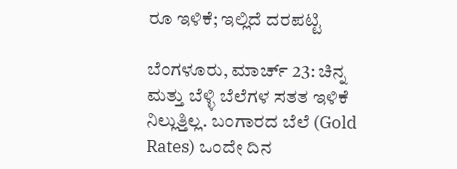ರೂ ಇಳಿಕೆ; ಇಲ್ಲಿದೆ ದರಪಟ್ಟಿ

ಬೆಂಗಳೂರು, ಮಾರ್ಚ್ 23: ಚಿನ್ನ ಮತ್ತು ಬೆಳ್ಳಿ ಬೆಲೆಗಳ ಸತತ ಇಳಿಕೆ ನಿಲ್ಲುತ್ತಿಲ್ಲ. ಬಂಗಾರದ ಬೆಲೆ (Gold Rates) ಒಂದೇ ದಿನ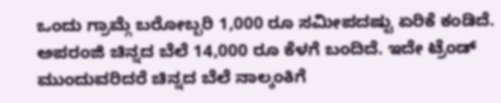ಒಂದು ಗ್ರಾಮ್ಗೆ ಬರೋಬ್ಬರಿ 1,000 ರೂ ಸಮೀಪದಷ್ಟು ಏರಿಕೆ ಕಂಡಿದೆ. ಅಪರಂಜಿ ಚಿನ್ನದ ಬೆಲೆ 14,000 ರೂ ಕೆಳಗೆ ಬಂದಿದೆ. ಇದೇ ಟ್ರೆಂಡ್ ಮುಂದುವರಿದರೆ ಚಿನ್ನದ ಬೆಲೆ ನಾಲ್ಕಂಕಿಗೆ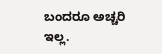ಬಂದರೂ ಅಚ್ಚರಿ ಇಲ್ಲ.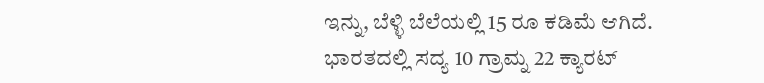ಇನ್ನು, ಬೆಳ್ಳಿ ಬೆಲೆಯಲ್ಲಿ 15 ರೂ ಕಡಿಮೆ ಆಗಿದೆ. ಭಾರತದಲ್ಲಿ ಸದ್ಯ 10 ಗ್ರಾಮ್ನ 22 ಕ್ಯಾರಟ್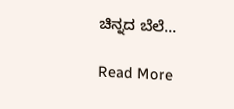ಚಿನ್ನದ ಬೆಲೆ…

Read More